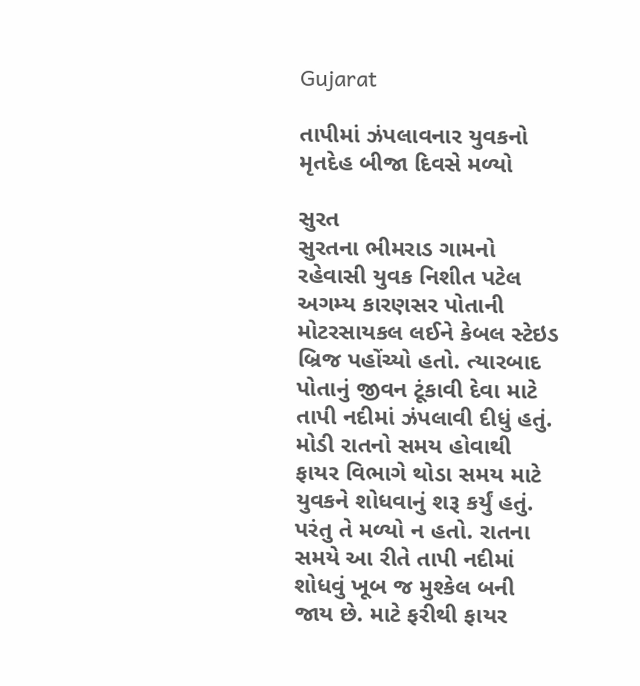Gujarat

તાપીમાં ઝંપલાવનાર યુવકનો મૃતદેહ બીજા દિવસે મળ્યો

સુરત
સુરતના ભીમરાડ ગામનો રહેવાસી યુવક નિશીત પટેલ અગમ્ય કારણસર પોતાની મોટરસાયકલ લઈને કેબલ સ્ટેઇડ બ્રિજ પહોંચ્યો હતો. ત્યારબાદ પોતાનું જીવન ટૂંકાવી દેવા માટે તાપી નદીમાં ઝંપલાવી દીધું હતું. મોડી રાતનો સમય હોવાથી ફાયર વિભાગે થોડા સમય માટે યુવકને શોધવાનું શરૂ કર્યું હતું. પરંતુ તે મળ્યો ન હતો. રાતના સમયે આ રીતે તાપી નદીમાં શોધવું ખૂબ જ મુશ્કેલ બની જાય છે. માટે ફરીથી ફાયર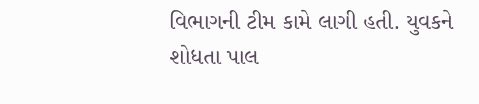વિભાગની ટીમ કામે લાગી હતી. યુવકને શોધતા પાલ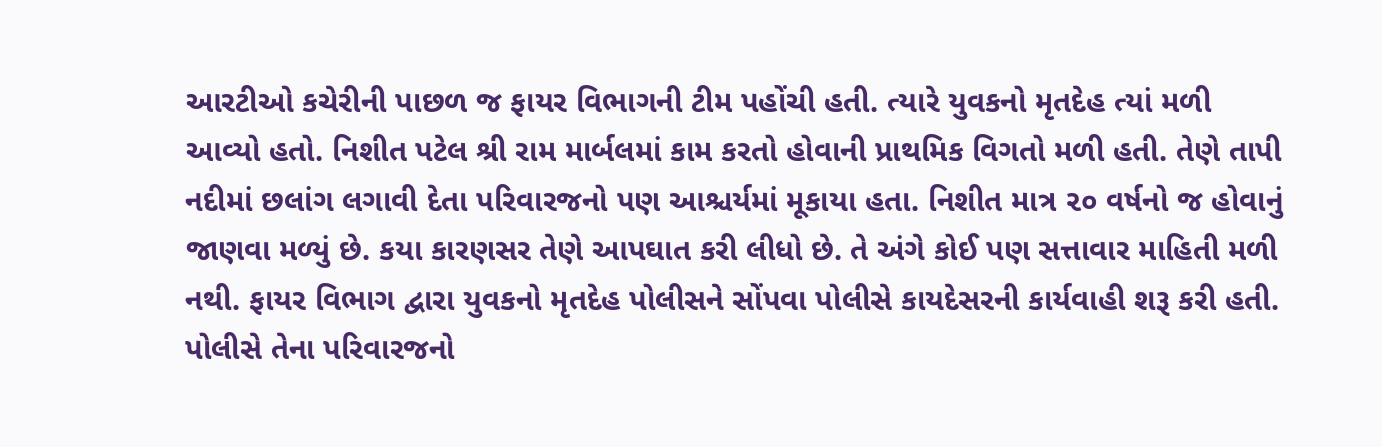આરટીઓ કચેરીની પાછળ જ ફાયર વિભાગની ટીમ પહોંચી હતી. ત્યારે યુવકનો મૃતદેહ ત્યાં મળી આવ્યો હતો. નિશીત પટેલ શ્રી રામ માર્બલમાં કામ કરતો હોવાની પ્રાથમિક વિગતો મળી હતી. તેણે તાપી નદીમાં છલાંગ લગાવી દેતા પરિવારજનો પણ આશ્ચર્યમાં મૂકાયા હતા. નિશીત માત્ર ૨૦ વર્ષનો જ હોવાનું જાણવા મળ્યું છે. કયા કારણસર તેણે આપઘાત કરી લીધો છે. તે અંગે કોઈ પણ સત્તાવાર માહિતી મળી નથી. ફાયર વિભાગ દ્વારા યુવકનો મૃતદેહ પોલીસને સોંપવા પોલીસે કાયદેસરની કાર્યવાહી શરૂ કરી હતી. પોલીસે તેના પરિવારજનો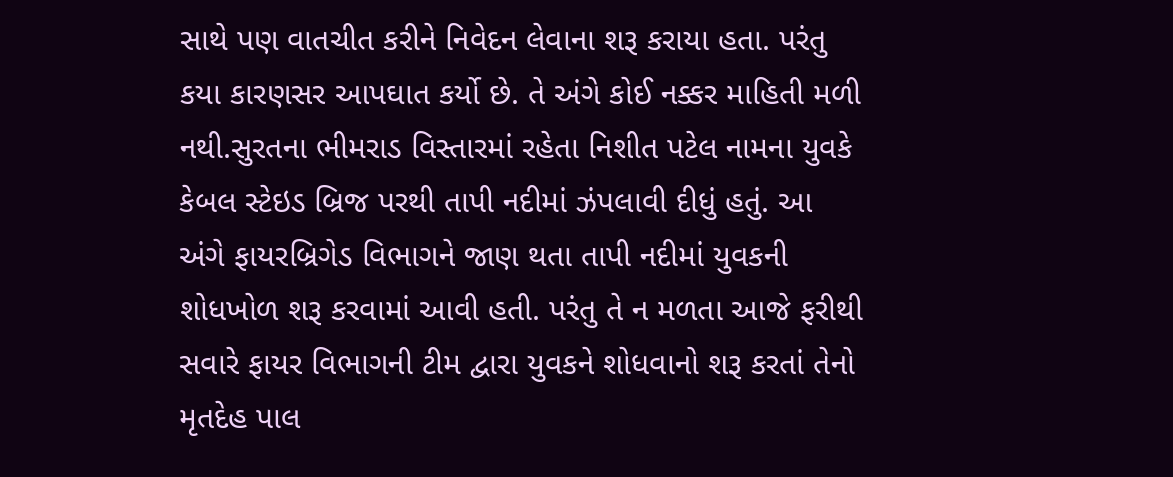સાથે પણ વાતચીત કરીને નિવેદન લેવાના શરૂ કરાયા હતા. પરંતુ કયા કારણસર આપઘાત કર્યો છે. તે અંગે કોઈ નક્કર માહિતી મળી નથી.સુરતના ભીમરાડ વિસ્તારમાં રહેતા નિશીત પટેલ નામના યુવકે કેબલ સ્ટેઇડ બ્રિજ પરથી તાપી નદીમાં ઝંપલાવી દીધું હતું. આ અંગે ફાયરબ્રિગેડ વિભાગને જાણ થતા તાપી નદીમાં યુવકની શોધખોળ શરૂ કરવામાં આવી હતી. પરંતુ તે ન મળતા આજે ફરીથી સવારે ફાયર વિભાગની ટીમ દ્વારા યુવકને શોધવાનો શરૂ કરતાં તેનો મૃતદેહ પાલ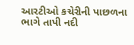આરટીઓ કચેરીની પાછળના ભાગે તાપી નદી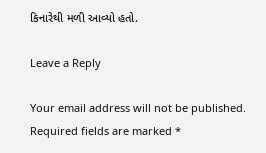કિનારેથી મળી આવ્યો હતો.

Leave a Reply

Your email address will not be published. Required fields are marked *